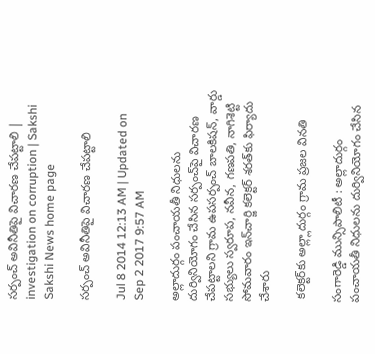సర్పంచ్ అవినీతిపై విచారణ చేపట్టాలి | investigation on corruption | Sakshi
Sakshi News home page

సర్పంచ్ అవినీతిపై విచారణ చేపట్టాలి

Jul 8 2014 12:13 AM | Updated on Sep 2 2017 9:57 AM

అల్లాదుర్గం పంచాయతీ నిధులను దుర్వినియోగం చేసిన సర్పంచ్‌పై విచారణ చేపట్టాలని గ్రామ ఉపసర్పంచ్ బాలకిషన్, వార్డు సభ్యులు స్వరూప, నవీన, గణపతి, నాగిశెట్టి సోమవారం ఇన్‌చార్జి కలెక్టర్ శరత్‌కు ఫిర్యాదు చేశారు

 కలెక్టర్‌కు అల్ల్లాదుర్గం గ్రామ ప్రజల వినతి

సంగారెడ్డి మున్సిపాలిటీ : అల్లాదుర్గం పంచాయతీ నిధులను దుర్వినియోగం చేసిన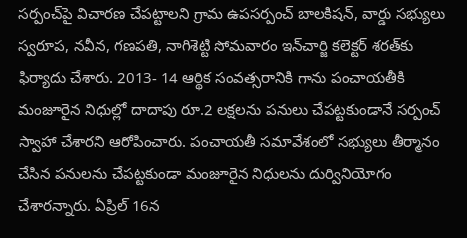సర్పంచ్‌పై విచారణ చేపట్టాలని గ్రామ ఉపసర్పంచ్ బాలకిషన్, వార్డు సభ్యులు స్వరూప, నవీన, గణపతి, నాగిశెట్టి సోమవారం ఇన్‌చార్జి కలెక్టర్ శరత్‌కు  ఫిర్యాదు చేశారు. 2013- 14 ఆర్థిక సంవత్సరానికి గాను పంచాయతీకి మంజూరైన నిధుల్లో దాదాపు రూ.2 లక్షలను పనులు చేపట్టకుండానే సర్పంచ్ స్వాహా చేశారని ఆరోపించారు. పంచాయతీ సమావేశంలో సభ్యులు తీర్మానం చేసిన పనులను చేపట్టకుండా మంజూరైన నిధులను దుర్వినియోగం చేశారన్నారు. ఏప్రిల్ 16న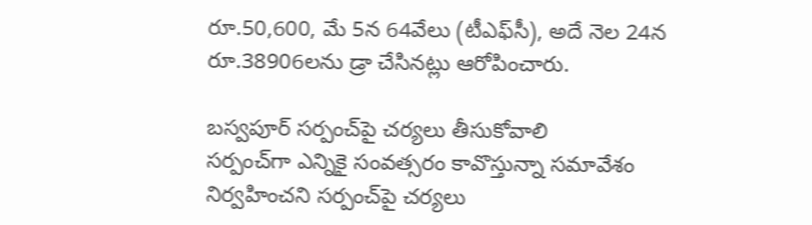రూ.50,600, మే 5న 64వేలు (టీఎఫ్‌సీ), అదే నెల 24న రూ.38906లను డ్రా చేసినట్లు ఆరోపించారు.

బస్వపూర్ సర్పంచ్‌పై చర్యలు తీసుకోవాలి
సర్పంచ్‌గా ఎన్నికై సంవత్సరం కావొస్తున్నా సమావేశం నిర్వహించని సర్పంచ్‌పై చర్యలు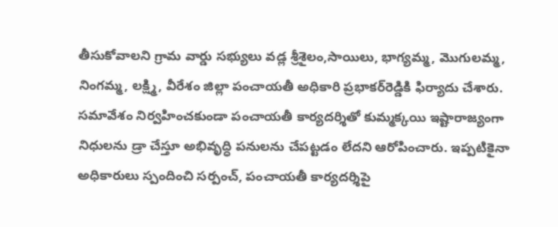తీసుకోవాలని గ్రామ వార్డు సభ్యులు వడ్ల శ్రీశైలం,సాయిలు, భాగ్యమ్మ, మొగులమ్మ, నింగమ్మ, లక్ష్మి, వీరేశం జిల్లా పంచాయతీ అధికారి ప్రభాకర్‌రెడ్డికి ఫిర్యాదు చేశారు. సమావేశం నిర్వహించకుండా పంచాయతీ కార్యదర్శితో కుమ్మక్కయి ఇష్టారాజ్యంగా నిధులను డ్రా చేస్తూ అభివృద్ధి పనులను చేపట్టడం లేదని ఆరోపించారు. ఇప్పటికైనా అధికారులు స్పందించి సర్పంచ్, పంచాయతీ కార్యదర్శిపై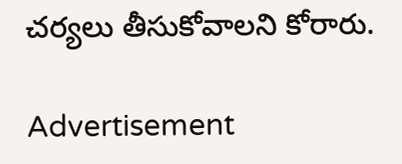చర్యలు తీసుకోవాలని కోరారు.

Advertisement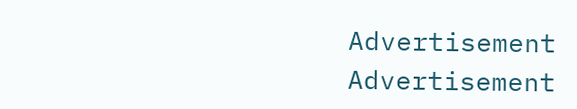Advertisement
Advertisement